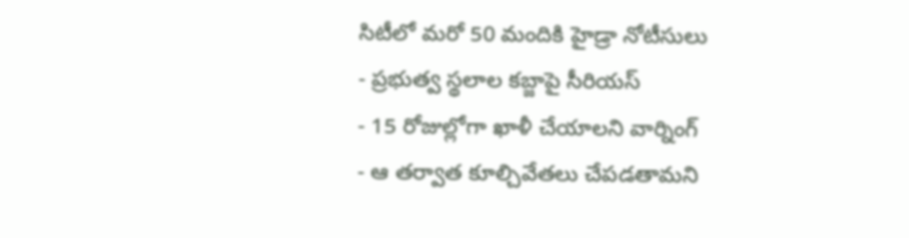సిటీలో మరో 50 మందికి హైడ్రా నోటీసులు
- ప్రభుత్వ స్థలాల కబ్జాపై సీరియస్
- 15 రోజుల్లోగా ఖాళీ చేయాలని వార్నింగ్
- ఆ తర్వాత కూల్చివేతలు చేపడతామని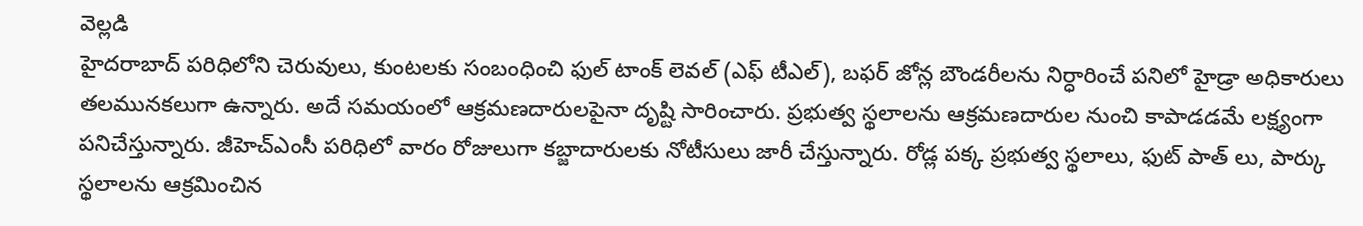వెల్లడి
హైదరాబాద్ పరిధిలోని చెరువులు, కుంటలకు సంబంధించి ఫుల్ టాంక్ లెవల్ (ఎఫ్ టీఎల్), బఫర్ జోన్ల బౌండరీలను నిర్ధారించే పనిలో హైడ్రా అధికారులు తలమునకలుగా ఉన్నారు. అదే సమయంలో ఆక్రమణదారులపైనా దృష్టి సారించారు. ప్రభుత్వ స్థలాలను ఆక్రమణదారుల నుంచి కాపాడడమే లక్ష్యంగా పనిచేస్తున్నారు. జీహెచ్ఎంసీ పరిధిలో వారం రోజులుగా కబ్జాదారులకు నోటీసులు జారీ చేస్తున్నారు. రోడ్ల పక్క ప్రభుత్వ స్థలాలు, ఫుట్ పాత్ లు, పార్కు స్థలాలను ఆక్రమించిన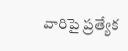వారిపై ప్రత్యేక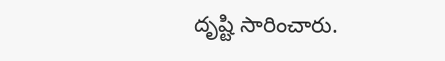దృష్టి సారించారు.